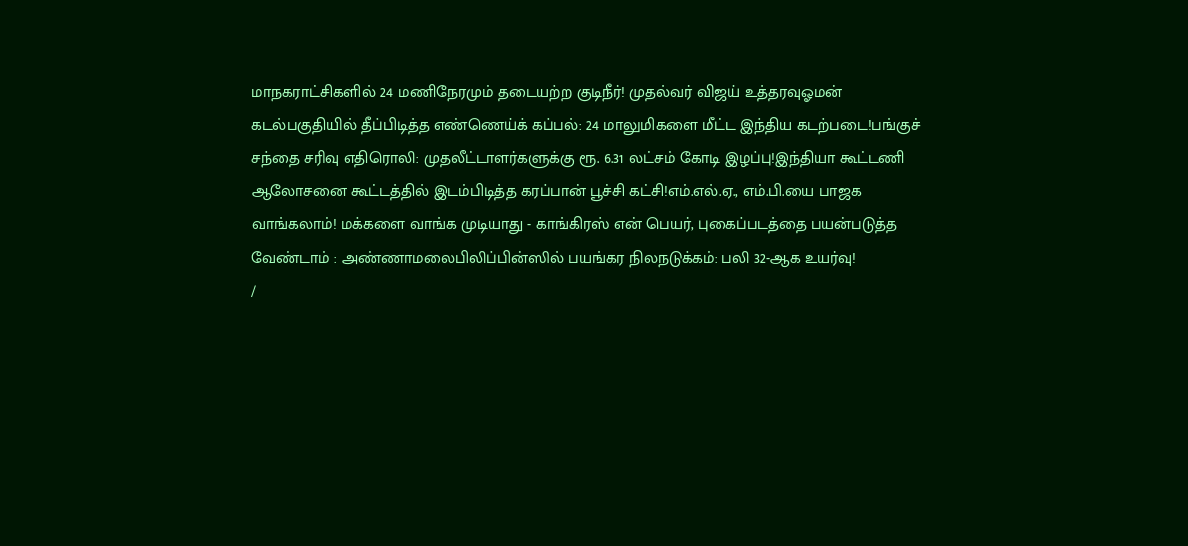மாநகராட்சிகளில் 24 மணிநேரமும் தடையற்ற குடிநீர்! முதல்வர் விஜய் உத்தரவுஓமன் கடல்பகுதியில் தீப்பிடித்த எண்ணெய்க் கப்பல்: 24 மாலுமிகளை மீட்ட இந்திய கடற்படை!பங்குச் சந்தை சரிவு எதிரொலி: முதலீட்டாளர்களுக்கு ரூ. 6.31 லட்சம் கோடி இழப்பு!இந்தியா கூட்டணி ஆலோசனை கூட்டத்தில் இடம்பிடித்த கரப்பான் பூச்சி கட்சி!எம்.எல்.ஏ., எம்.பி.யை பாஜக வாங்கலாம்! மக்களை வாங்க முடியாது - காங்கிரஸ் என் பெயர், புகைப்படத்தை பயன்படுத்த வேண்டாம் : அண்ணாமலைபிலிப்பின்ஸில் பயங்கர நிலநடுக்கம்: பலி 32-ஆக உயர்வு!
/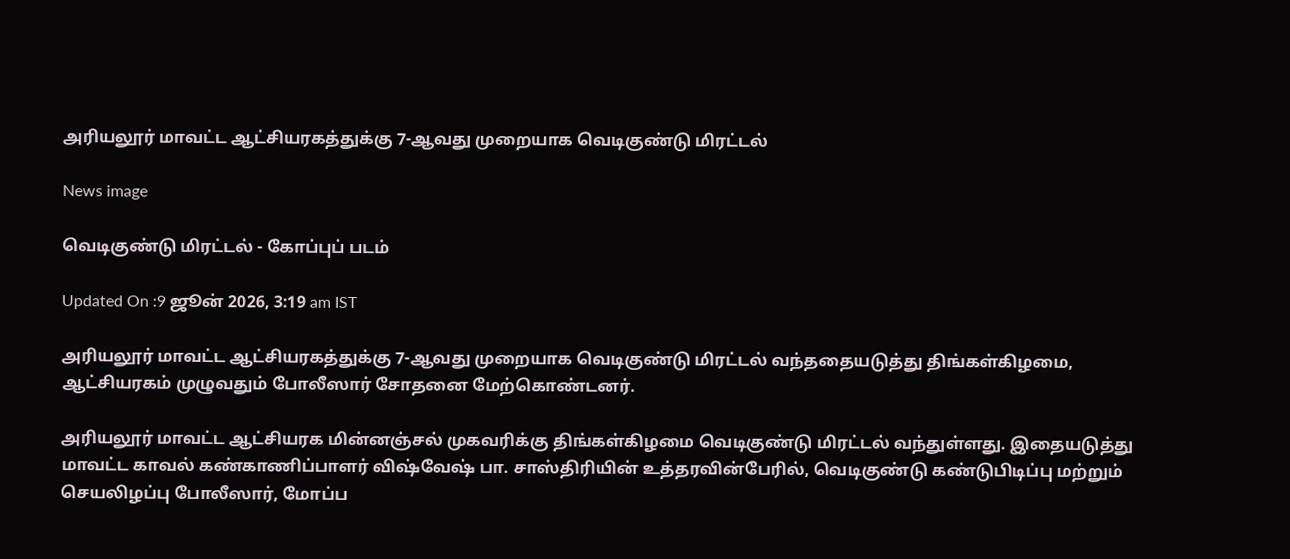அரியலூர் மாவட்ட ஆட்சியரகத்துக்கு 7-ஆவது முறையாக வெடிகுண்டு மிரட்டல்

News image

வெடிகுண்டு மிரட்டல் - கோப்புப் படம்

Updated On :9 ஜூன் 2026, 3:19 am IST

அரியலூர் மாவட்ட ஆட்சியரகத்துக்கு 7-ஆவது முறையாக வெடிகுண்டு மிரட்டல் வந்ததையடுத்து திங்கள்கிழமை, ஆட்சியரகம் முழுவதும் போலீஸார் சோதனை மேற்கொண்டனர்.

அரியலூர் மாவட்ட ஆட்சியரக மின்னஞ்சல் முகவரிக்கு திங்கள்கிழமை வெடிகுண்டு மிரட்டல் வந்துள்ளது. இதையடுத்து மாவட்ட காவல் கண்காணிப்பாளர் விஷ்வேஷ் பா. சாஸ்திரியின் உத்தரவின்பேரில், வெடிகுண்டு கண்டுபிடிப்பு மற்றும் செயலிழப்பு போலீஸார், மோப்ப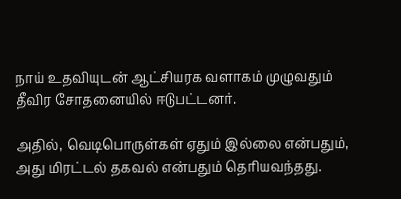நாய் உதவியுடன் ஆட்சியரக வளாகம் முழுவதும் தீவிர சோதனையில் ஈடுபட்டனர்.

அதில், வெடிபொருள்கள் ஏதும் இல்லை என்பதும், அது மிரட்டல் தகவல் என்பதும் தெரியவந்தது.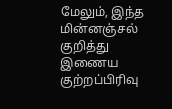மேலும், இந்த மின்னஞ்சல் குறித்து இணைய குற்றப்பிரிவு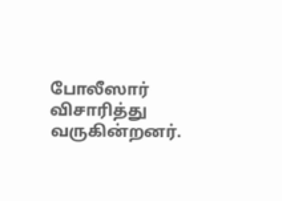போலீஸார் விசாரித்து வருகின்றனர்.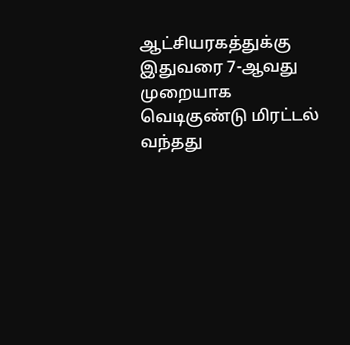ஆட்சியரகத்துக்கு இதுவரை 7-ஆவது முறையாக வெடிகுண்டு மிரட்டல் வந்தது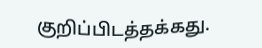குறிப்பிடத்தக்கது.